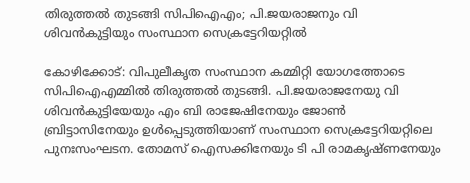തിരുത്തല്‍ തുടങ്ങി സിപിഐഎം; പി.ജയരാജനും വി ശിവന്‍കുട്ടിയും സംസ്ഥാന സെക്രട്ടേറിയറ്റില്‍

കോഴിക്കോട്: വിപുലീകൃത സംസ്ഥാന കമ്മിറ്റി യോഗത്തോടെ സിപിഐഎമ്മില്‍ തിരുത്തല്‍ തുടങ്ങി. പി.ജയരാജനേയു വി ശിവന്‍കുട്ടിയേയും എം ബി രാജേഷിനേയും ജോണ്‍ ബ്രിട്ടാസിനേയും ഉള്‍പ്പെടുത്തിയാണ് സംസ്ഥാന സെക്രട്ടേറിയറ്റിലെ പുനഃസംഘടന. തോമസ് ഐസക്കിനേയും ടി പി രാമകൃഷ്ണനേയും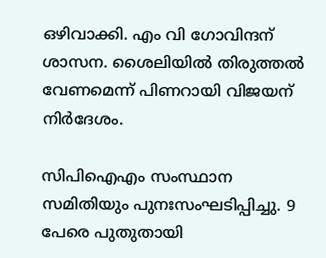ഒഴിവാക്കി. എം വി ഗോവിന്ദന് ശാസന. ശൈലിയില്‍ തിരുത്തല്‍ വേണമെന്ന് പിണറായി വിജയന് നിര്‍ദേശം.

സിപിഐഎം സംസ്ഥാന സമിതിയും പുനഃസംഘടിപ്പിച്ചു. 9 പേരെ പുതുതായി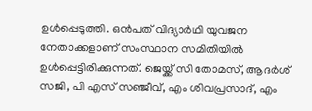ഉള്‍പ്പെടുത്തി. ഒന്‍പത് വിദ്യാര്‍ഥി യുവജന നേതാക്കളാണ് സംസ്ഥാന സമിതിയില്‍ ഉള്‍പ്പെട്ടിരിക്കുന്നത്. ജെയ്ക്ക് സി തോമസ്, ആദര്‍ശ് സജി, പി എസ് സഞ്ജീവ്, എം ശിവപ്രസാദ്, എം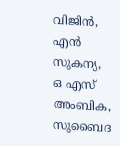വിജിന്‍, എന്‍ സുകന്യ, ഒ എസ് അംബിക, സുബൈദ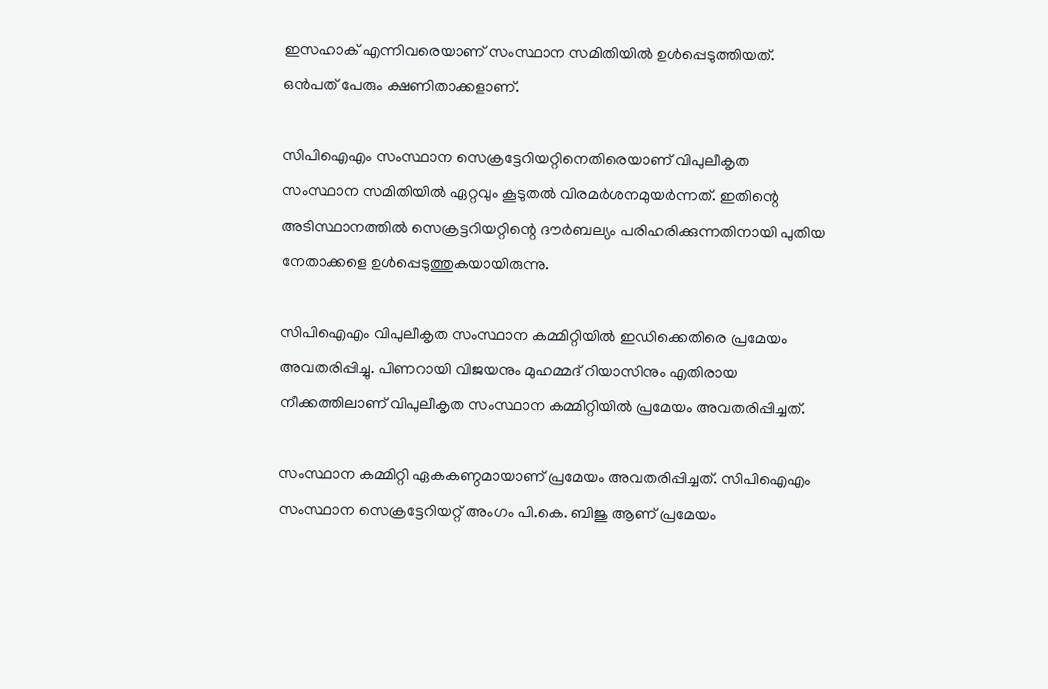ഇസഹാക് എന്നിവരെയാണ് സംസ്ഥാന സമിതിയില്‍ ഉള്‍പ്പെടുത്തിയത്. ഒന്‍പത് പേരും ക്ഷണിതാക്കളാണ്.

സിപിഐഎം സംസ്ഥാന സെക്രട്ടേറിയറ്റിനെതിരെയാണ് വിപുലീകൃത സംസ്ഥാന സമിതിയില്‍ ഏറ്റവും കൂടുതല്‍ വിരമര്‍ശനമുയര്‍ന്നത്. ഇതിന്റെ അടിസ്ഥാനത്തില്‍ സെക്രട്ടറിയറ്റിന്റെ ദൗര്‍ബല്യം പരിഹരിക്കുന്നതിനായി പുതിയ നേതാക്കളെ ഉള്‍പ്പെടുത്തുകയായിരുന്നു.

സിപിഐഎം വിപുലീകൃത സംസ്ഥാന കമ്മിറ്റിയില്‍ ഇഡിക്കെതിരെ പ്രമേയം അവതരിപ്പിച്ചു. പിണറായി വിജയനും മുഹമ്മദ് റിയാസിനും എതിരായ നീക്കത്തിലാണ് വിപുലീകൃത സംസ്ഥാന കമ്മിറ്റിയില്‍ പ്രമേയം അവതരിപ്പിച്ചത്.

സംസ്ഥാന കമ്മിറ്റി ഏകകണ്ഠമായാണ് പ്രമേയം അവതരിപ്പിച്ചത്. സിപിഐഎം സംസ്ഥാന സെക്രട്ടേറിയറ്റ് അംഗം പി.കെ. ബിജു ആണ് പ്രമേയം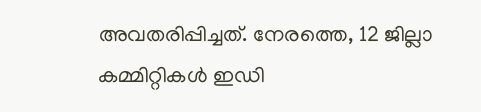അവതരിപ്പിച്ചത്. നേരത്തെ, 12 ജില്ലാ കമ്മിറ്റികള്‍ ഇഡി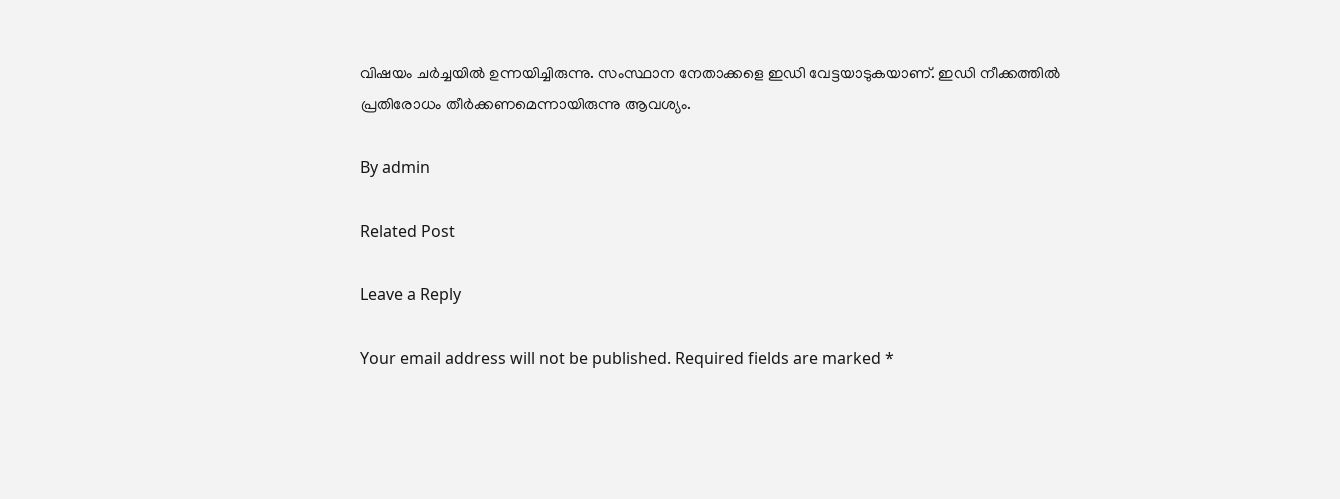വിഷയം ചര്‍ച്ചയില്‍ ഉന്നയിച്ചിരുന്നു. സംസ്ഥാന നേതാക്കളെ ഇഡി വേട്ടയാടുകയാണ്. ഇഡി നീക്കത്തില്‍ പ്രതിരോധം തീര്‍ക്കണമെന്നായിരുന്നു ആവശ്യം.

By admin

Related Post

Leave a Reply

Your email address will not be published. Required fields are marked *